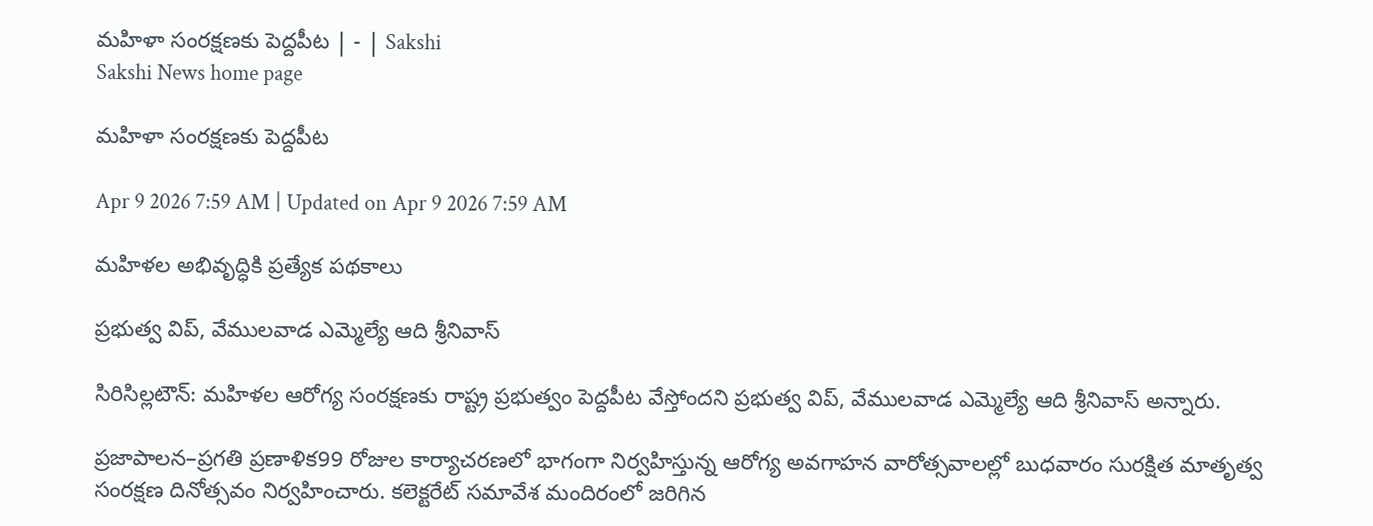మహిళా సంరక్షణకు పెద్దపీట | - | Sakshi
Sakshi News home page

మహిళా సంరక్షణకు పెద్దపీట

Apr 9 2026 7:59 AM | Updated on Apr 9 2026 7:59 AM

మహిళల అభివృద్ధికి ప్రత్యేక పథకాలు

ప్రభుత్వ విప్‌, వేములవాడ ఎమ్మెల్యే ఆది శ్రీనివాస్‌

సిరిసిల్లటౌన్‌: మహిళల ఆరోగ్య సంరక్షణకు రాష్ట్ర ప్రభుత్వం పెద్దపీట వేస్తోందని ప్రభుత్వ విప్‌, వేములవాడ ఎమ్మెల్యే ఆది శ్రీనివాస్‌ అన్నారు.

ప్రజాపాలన–ప్రగతి ప్రణాళిక99 రోజుల కార్యాచరణలో భాగంగా నిర్వహిస్తున్న ఆరోగ్య అవగాహన వారోత్సవాలల్లో బుధవారం సురక్షిత మాతృత్వ సంరక్షణ దినోత్సవం నిర్వహించారు. కలెక్టరేట్‌ సమావేశ మందిరంలో జరిగిన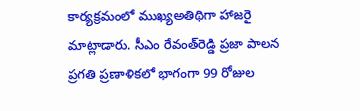కార్యక్రమంలో ముఖ్యఅతిథిగా హాజరై మాట్లాడారు. సీఎం రేవంత్‌రెడ్డి ప్రజా పాలన ప్రగతి ప్రణాళికలో భాగంగా 99 రోజుల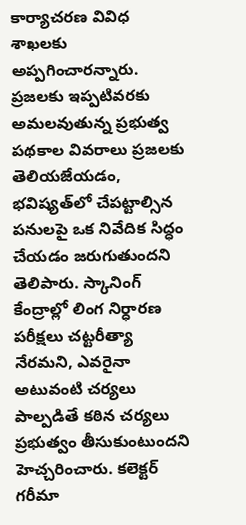కార్యాచరణ వివిధ శాఖలకు అప్పగించారన్నారు. ప్రజలకు ఇప్పటివరకు అమలవుతున్న ప్రభుత్వ పథకాల వివరాలు ప్రజలకు తెలియజేయడం, భవిష్యత్‌లో చేపట్టాల్సిన పనులపై ఒక నివేదిక సిద్ధం చేయడం జరుగుతుందని తెలిపారు. స్కానింగ్‌ కేంద్రాల్లో లింగ నిర్ధారణ పరీక్షలు చట్టరీత్యా నేరమని, ఎవరైనా అటువంటి చర్యలు పాల్పడితే కఠిన చర్యలు ప్రభుత్వం తీసుకుంటుందని హెచ్చరించారు. కలెక్టర్‌ గరీమా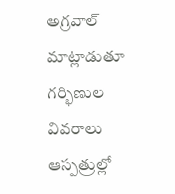అగ్రవాల్‌ మాట్లాడుతూ గర్భిణుల వివరాలు ఆస్పత్రుల్లో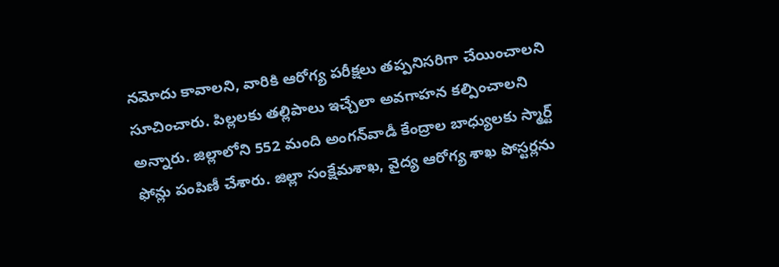నమోదు కావాలని, వారికి ఆరోగ్య పరీక్షలు తప్పనిసరిగా చేయించాలని సూచించారు. పిల్లలకు తల్లిపాలు ఇచ్చేలా అవగాహన కల్పించాలని అన్నారు. జిల్లాలోని 552 మంది అంగన్‌వాడీ కేంద్రాల బాధ్యులకు స్మార్ట్‌ ఫోన్లు పంపిణీ చేశారు. జిల్లా సంక్షేమశాఖ, వైద్య ఆరోగ్య శాఖ పోస్టర్లను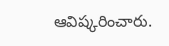ఆవిష్కరించారు.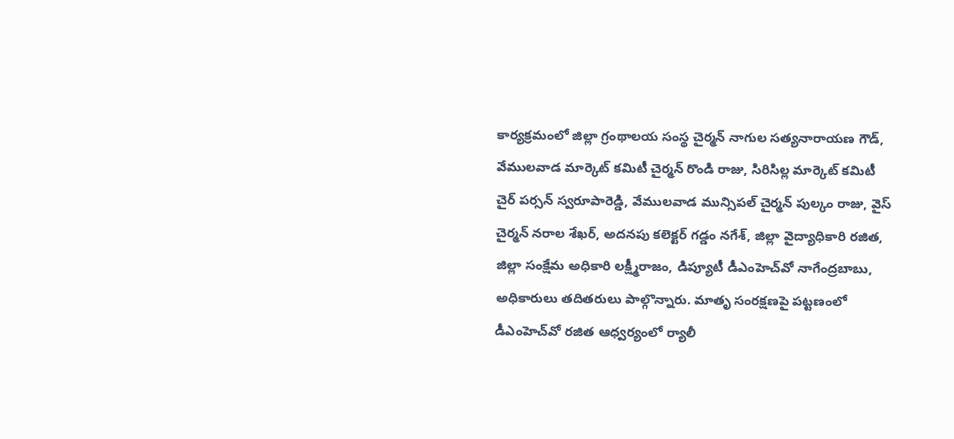కార్యక్రమంలో జిల్లా గ్రంథాలయ సంస్థ చైర్మన్‌ నాగుల సత్యనారాయణ గౌడ్‌, వేములవాడ మార్కెట్‌ కమిటీ చైర్మన్‌ రొండి రాజు, సిరిసిల్ల మార్కెట్‌ కమిటీ చైర్‌ పర్సన్‌ స్వరూపారెడ్డి, వేములవాడ మున్సిపల్‌ చైర్మన్‌ పుల్కం రాజు, వైస్‌ చైర్మన్‌ నరాల శేఖర్‌, అదనపు కలెక్టర్‌ గడ్డం నగేశ్‌, జిల్లా వైద్యాధికారి రజిత, జిల్లా సంక్షేమ అధికారి లక్ష్మీరాజం, డిప్యూటీ డీఎంహెచ్‌వో నాగేంద్రబాబు, అధికారులు తదితరులు పాల్గొన్నారు. మాతృ సంరక్షణపై పట్టణంలో డీఎంహెచ్‌వో రజిత ఆధ్వర్యంలో ర్యాలీ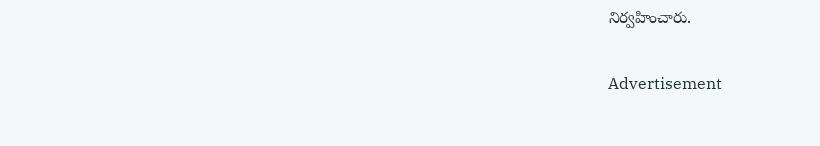నిర్వహించారు.

Advertisement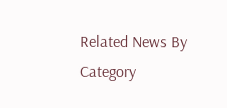Related News By Category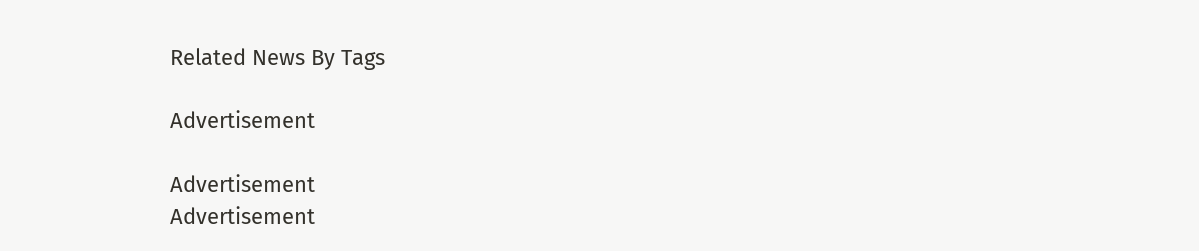Related News By Tags

Advertisement

Advertisement
Advertisement